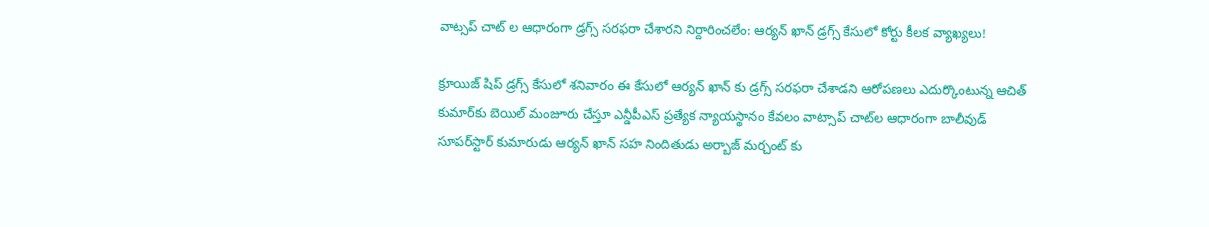వాట్సప్ చాట్ ల ఆధారంగా డ్రగ్స్ సరఫరా చేశారని నిర్దారించలేం: ఆర్యన్ ఖాన్ డ్రగ్స్ కేసులో కోర్టు కీలక వ్యాఖ్యలు!

క్రూయిజ్ షిప్ డ్రగ్స్ కేసులో శనివారం ఈ కేసులో ఆర్యన్ ఖాన్ కు డ్రగ్స్ సరఫరా చేశాడని ఆరోపణలు ఎదుర్కొంటున్న ఆచిత్ కుమార్‌కు బెయిల్ మంజూరు చేస్తూ ఎన్డీపీఎస్ ప్రత్యేక న్యాయస్థానం కేవలం వాట్సాప్ చాట్‌ల ఆధారంగా బాలీవుడ్ సూపర్‌స్టార్ కుమారుడు ఆర్యన్ ఖాన్ సహ నిందితుడు అర్బాజ్ మర్చంట్ కు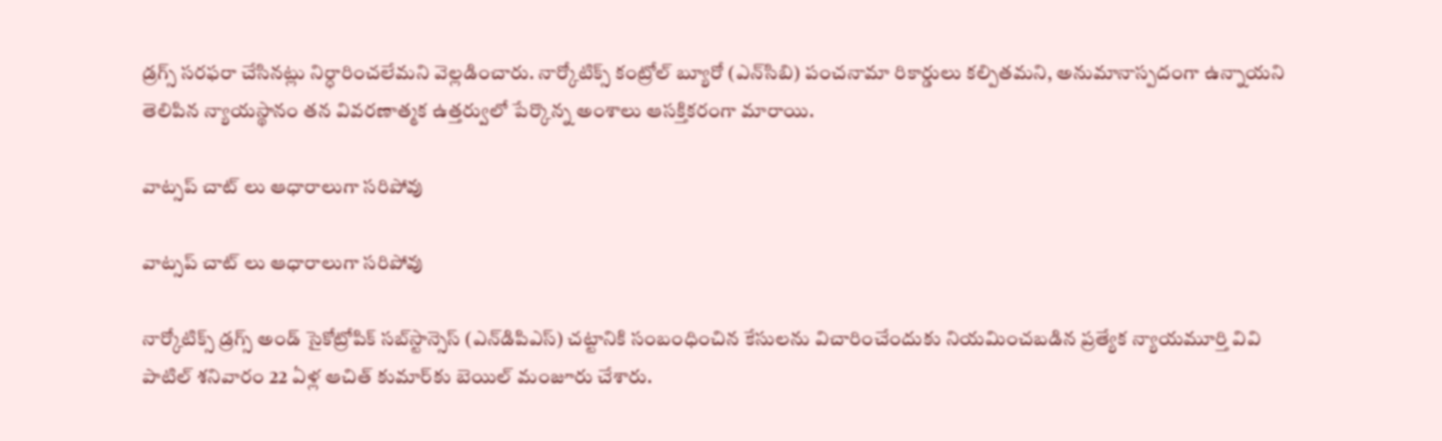డ్రగ్స్ సరఫరా చేసినట్లు నిర్ధారించలేమని వెల్లడించారు. నార్కోటిక్స్ కంట్రోల్ బ్యూరో (ఎన్‌సిబి) పంచనామా రికార్డులు కల్పితమని, అనుమానాస్పదంగా ఉన్నాయని తెలిపిన న్యాయస్థానం తన వివరణాత్మక ఉత్తర్వులో పేర్కొన్న అంశాలు ఆసక్తికరంగా మారాయి.

వాట్సప్ చాట్ లు ఆధారాలుగా సరిపోవు

వాట్సప్ చాట్ లు ఆధారాలుగా సరిపోవు

నార్కోటిక్స్ డ్రగ్స్ అండ్ సైకోట్రోపిక్ సబ్‌స్టాన్సెస్ (ఎన్‌డిపిఎస్) చట్టానికి సంబంధించిన కేసులను విచారించేందుకు నియమించబడిన ప్రత్యేక న్యాయమూర్తి వివి పాటిల్ శనివారం 22 ఏళ్ల ఆచిత్ కుమార్‌కు బెయిల్ మంజూరు చేశారు.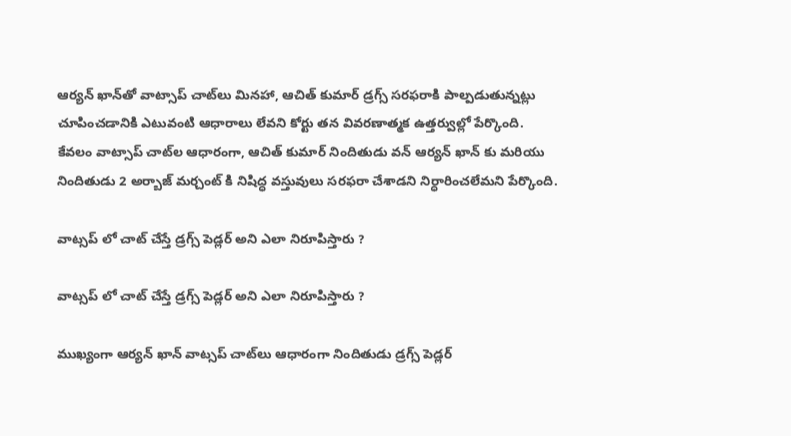ఆర్యన్ ఖాన్‌తో వాట్సాప్ చాట్‌లు మినహా, ఆచిత్ కుమార్ డ్రగ్స్ సరఫరాకి పాల్పడుతున్నట్లు చూపించడానికి ఎటువంటి ఆధారాలు లేవని కోర్టు తన వివరణాత్మక ఉత్తర్వుల్లో పేర్కొంది.
కేవలం వాట్సాప్ చాట్‌ల ఆధారంగా, ఆచిత్ కుమార్ నిందితుడు వన్ ఆర్యన్ ఖాన్ కు మరియు నిందితుడు 2 అర్బాజ్ మర్చంట్ కి నిషిద్ధ వస్తువులు సరఫరా చేశాడని నిర్ధారించలేమని పేర్కొంది.

వాట్సప్ లో చాట్ చేస్తే డ్రగ్స్ పెడ్లర్ అని ఎలా నిరూపిస్తారు ?

వాట్సప్ లో చాట్ చేస్తే డ్రగ్స్ పెడ్లర్ అని ఎలా నిరూపిస్తారు ?

ముఖ్యంగా ఆర్యన్ ఖాన్ వాట్సప్ చాట్‌లు ఆధారంగా నిందితుడు డ్రగ్స్ పెడ్లర్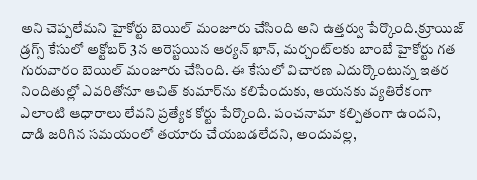అని చెప్పలేమని హైకోర్టు బెయిల్ మంజూరు చేసింది అని ఉత్తర్వు పేర్కొంది.క్రూయిజ్ డ్రగ్స్ కేసులో అక్టోబర్ 3న అరెస్టయిన ఆర్యన్ ఖాన్, మర్చంట్‌లకు బాంబే హైకోర్టు గత గురువారం బెయిల్ మంజూరు చేసింది. ఈ కేసులో విచారణ ఎదుర్కొంటున్న ఇతర నిందితుల్లో ఎవరితోనూ ఆచిత్ కుమార్‌ను కలిపేందుకు, ఆయనకు వ్యతిరేకంగా ఎలాంటి ఆధారాలు లేవని ప్రత్యేక కోర్టు పేర్కొంది. పంచనామా కల్పితంగా ఉందని, దాడి జరిగిన సమయంలో తయారు చేయబడలేదని, అందువల్ల,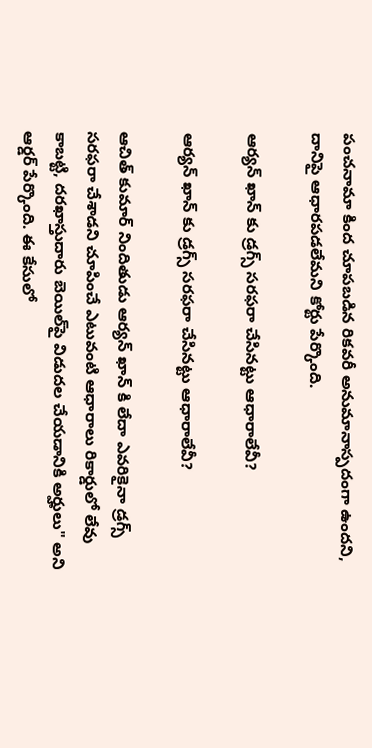పంచనామా కింద చూపబడిన రికవరీ అనుమానాస్పదంగా ఉందని, దానిపై ఆధారపడలేమని కోర్టు పేర్కొంది.

ఆర్యన్ ఖాన్ కు డ్రగ్స్ సరఫరా చేసినట్టు ఆధారాలేవీ?

ఆర్యన్ ఖాన్ కు డ్రగ్స్ సరఫరా చేసినట్టు ఆధారాలేవీ?

ఆచిత్ కుమార్ నిందితుడు ఆర్యన్ ఖాన్ కి లేదా ఎవరికైనా డ్రగ్స్ సరఫరా చేశాడని చూపించే ఎటువంటి ఆధారాలు రికార్డులో లేవు కాబట్టి, దరఖాస్తుదారు బెయిల్‌పై విడుదల చేయడానికి అర్హులు" అని ఆర్డర్ పేర్కొంది. ఈ కేసులో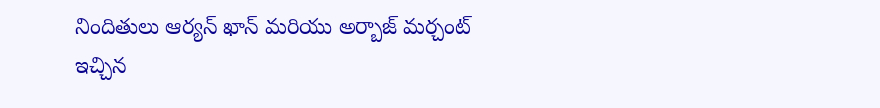నిందితులు ఆర్యన్ ఖాన్ మరియు అర్బాజ్ మర్చంట్ ఇచ్చిన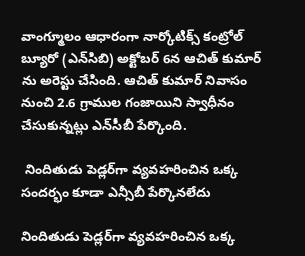వాంగ్మూలం ఆధారంగా నార్కోటిక్స్ కంట్రోల్ బ్యూరో (ఎన్‌సిబి) అక్టోబర్ 6న ఆచిత్ కుమార్ ను అరెస్టు చేసింది. ఆచిత్ కుమార్ నివాసం నుంచి 2.6 గ్రాముల గంజాయిని స్వాధీనం చేసుకున్నట్లు ఎన్‌సీబీ పేర్కొంది.

 నిందితుడు పెడ్లర్‌గా వ్యవహరించిన ఒక్క సందర్భం కూడా ఎన్సీబీ పేర్కొనలేదు

నిందితుడు పెడ్లర్‌గా వ్యవహరించిన ఒక్క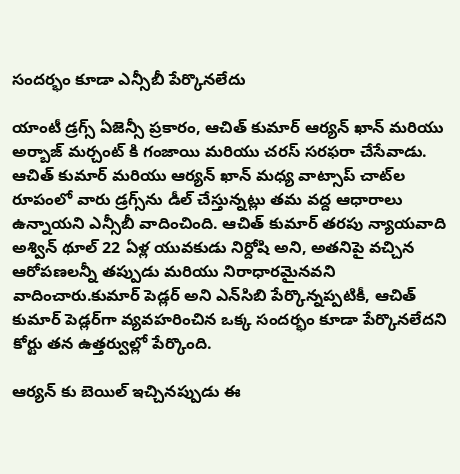సందర్భం కూడా ఎన్సీబీ పేర్కొనలేదు

యాంటీ డ్రగ్స్ ఏజెన్సీ ప్రకారం, ఆచిత్ కుమార్ ఆర్యన్ ఖాన్ మరియు అర్బాజ్ మర్చంట్ కి గంజాయి మరియు చరస్ సరఫరా చేసేవాడు. ఆచిత్ కుమార్ మరియు ఆర్యన్ ఖాన్ మధ్య వాట్సాప్ చాట్‌ల రూపంలో వారు డ్రగ్స్‌ను డీల్ చేస్తున్నట్లు తమ వద్ద ఆధారాలు ఉన్నాయని ఎన్సీబీ వాదించింది. ఆచిత్ కుమార్ తరపు న్యాయవాది అశ్విన్ థూల్ 22 ఏళ్ల యువకుడు నిర్దోషి అని, అతనిపై వచ్చిన ఆరోపణలన్నీ తప్పుడు మరియు నిరాధారమైనవని వాదించారు.కుమార్ పెడ్లర్ అని ఎన్‌సిబి పేర్కొన్నప్పటికీ, ఆచిత్ కుమార్ పెడ్లర్‌గా వ్యవహరించిన ఒక్క సందర్భం కూడా పేర్కొనలేదని కోర్టు తన ఉత్తర్వుల్లో పేర్కొంది.

ఆర్యన్ కు బెయిల్ ఇచ్చినప్పుడు ఈ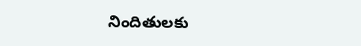నిందితులకు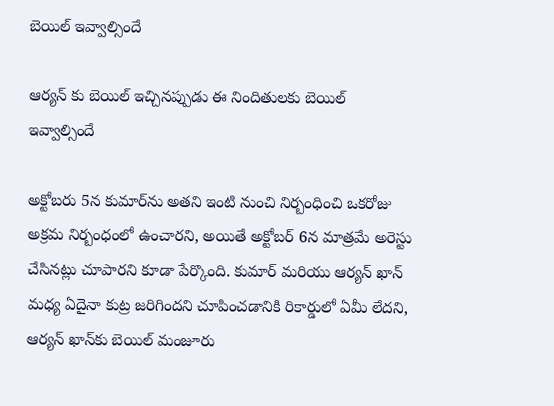బెయిల్ ఇవ్వాల్సిందే

ఆర్యన్ కు బెయిల్ ఇచ్చినప్పుడు ఈ నిందితులకు బెయిల్ ఇవ్వాల్సిందే

అక్టోబరు 5న కుమార్‌ను అతని ఇంటి నుంచి నిర్బంధించి ఒకరోజు అక్రమ నిర్బంధంలో ఉంచారని, అయితే అక్టోబర్ 6న మాత్రమే అరెస్టు చేసినట్లు చూపారని కూడా పేర్కొంది. కుమార్ మరియు ఆర్యన్ ఖాన్ మధ్య ఏదైనా కుట్ర జరిగిందని చూపించడానికి రికార్డులో ఏమీ లేదని, ఆర్యన్ ఖాన్‌కు బెయిల్ మంజూరు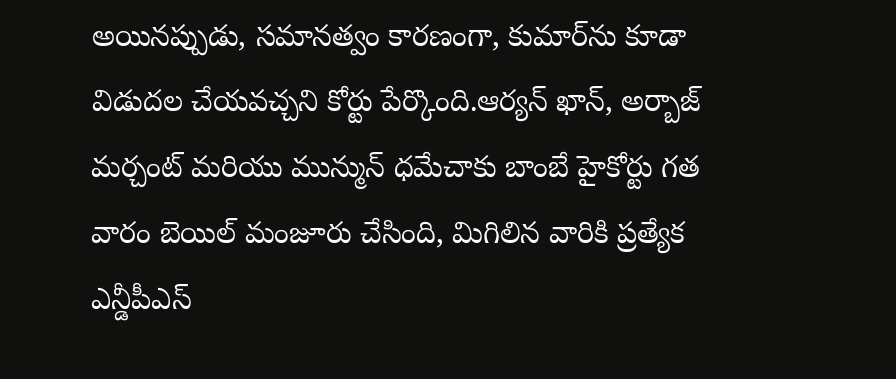అయినప్పుడు, సమానత్వం కారణంగా, కుమార్‌ను కూడా విడుదల చేయవచ్చని కోర్టు పేర్కొంది.ఆర్యన్ ఖాన్, అర్బాజ్ మర్చంట్ మరియు మున్మున్ ధమేచాకు బాంబే హైకోర్టు గత వారం బెయిల్ మంజూరు చేసింది, మిగిలిన వారికి ప్రత్యేక ఎన్డీపీఎస్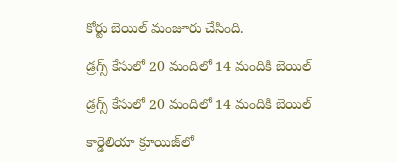కోర్టు బెయిల్ మంజూరు చేసింది.

డ్రగ్స్ కేసులో 20 మందిలో 14 మందికి బెయిల్

డ్రగ్స్ కేసులో 20 మందిలో 14 మందికి బెయిల్

కార్డెలియా క్రూయిజ్‌లో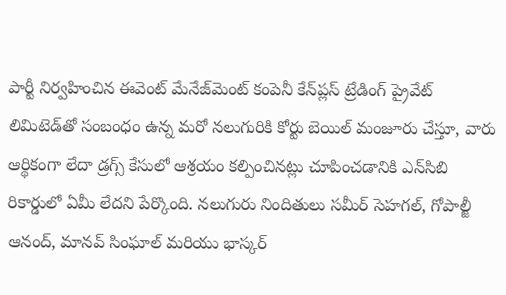పార్టీ నిర్వహించిన ఈవెంట్ మేనేజ్‌మెంట్ కంపెనీ కేన్‌ప్లస్ ట్రేడింగ్ ప్రైవేట్ లిమిటెడ్‌తో సంబంధం ఉన్న మరో నలుగురికి కోర్టు బెయిల్ మంజూరు చేస్తూ, వారు ఆర్థికంగా లేదా డ్రగ్స్ కేసులో ఆశ్రయం కల్పించినట్లు చూపించడానికి ఎన్‌సిబి రికార్డులో ఏమీ లేదని పేర్కొంది. నలుగురు నిందితులు సమీర్ సెహగల్, గోపాల్జీ ఆనంద్, మానవ్ సింఘాల్ మరియు భాస్కర్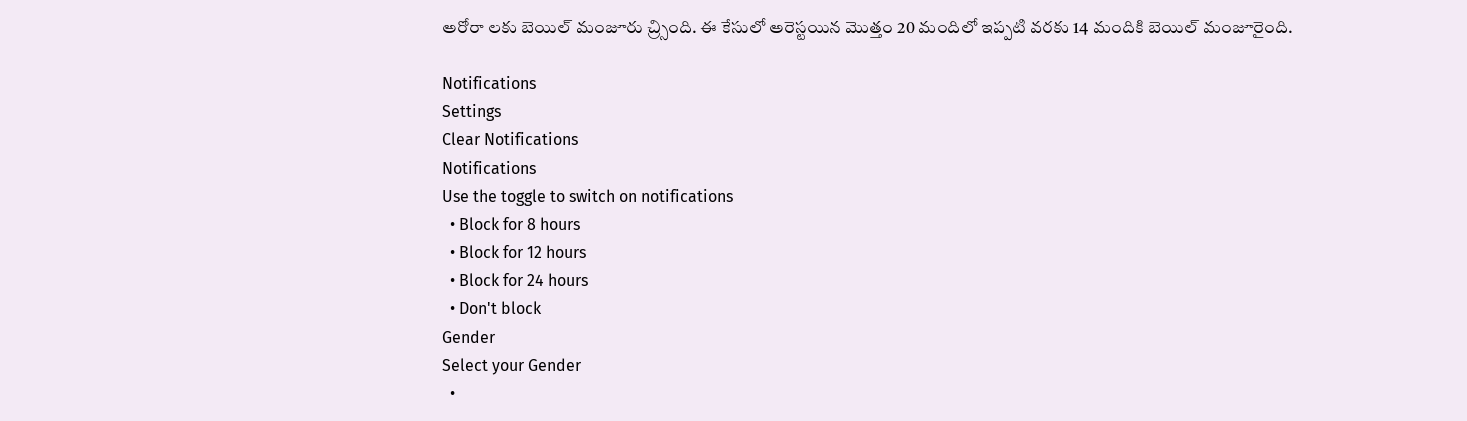అరోరా లకు బెయిల్ మంజూరు చ్ర్సింది. ఈ కేసులో అరెస్టయిన మొత్తం 20 మందిలో ఇప్పటి వరకు 14 మందికి బెయిల్ మంజూరైంది.

Notifications
Settings
Clear Notifications
Notifications
Use the toggle to switch on notifications
  • Block for 8 hours
  • Block for 12 hours
  • Block for 24 hours
  • Don't block
Gender
Select your Gender
  •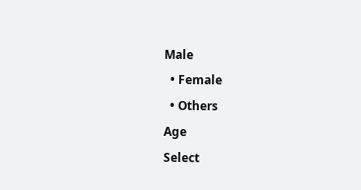Male
  • Female
  • Others
Age
Select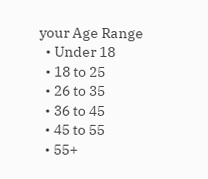your Age Range
  • Under 18
  • 18 to 25
  • 26 to 35
  • 36 to 45
  • 45 to 55
  • 55+